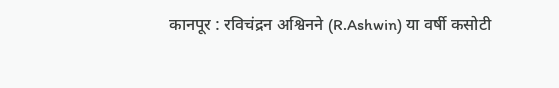कानपूर : रविचंद्रन अश्विनने (R.Ashwin) या वर्षी कसोटी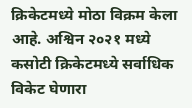क्रिकेटमध्ये मोठा विक्रम केला आहे. अश्विन २०२१ मध्ये कसोटी क्रिकेटमध्ये सर्वाधिक विकेट घेणारा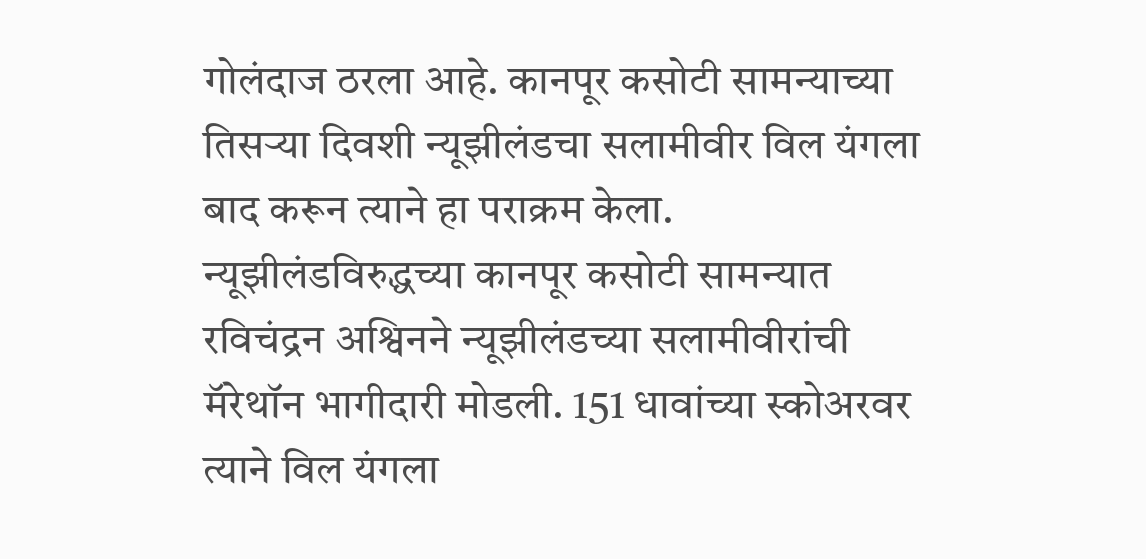गोलंदाज ठरला आहे. कानपूर कसोटी सामन्याच्या तिसऱ्या दिवशी न्यूझीलंडचा सलामीवीर विल यंगला बाद करून त्याने हा पराक्रम केला.
न्यूझीलंडविरुद्धच्या कानपूर कसोटी सामन्यात रविचंद्रन अश्विनने न्यूझीलंडच्या सलामीवीरांची मॅरेथॉन भागीदारी मोडली. 151 धावांच्या स्कोअरवर त्याने विल यंगला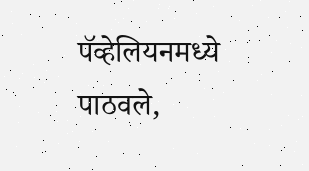पॅव्हेलियनमध्ये पाठवले,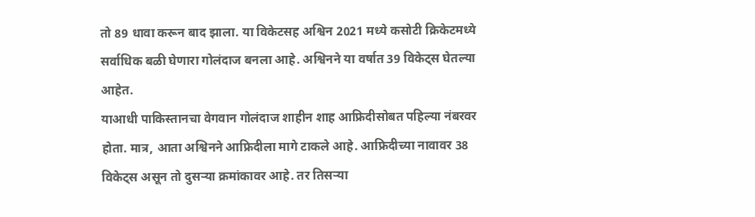तो 89 धावा करून बाद झाला. या विकेटसह अश्विन 2021 मध्ये कसोटी क्रिकेटमध्ये सर्वाधिक बळी घेणारा गोलंदाज बनला आहे. अश्विनने या वर्षात 39 विकेट्स घेतल्या आहेत.
याआधी पाकिस्तानचा वेगवान गोलंदाज शाहीन शाह आफ्रिदीसोबत पहिल्या नंबरवर होता. मात्र, आता अश्विनने आफ्रिदीला मागे टाकले आहे. आफ्रिदीच्या नावावर 38 विकेट्स असून तो दुसऱ्या क्रमांकावर आहे. तर तिसऱ्या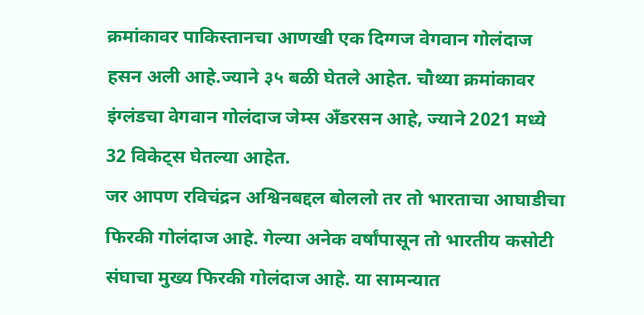क्रमांकावर पाकिस्तानचा आणखी एक दिग्गज वेगवान गोलंदाज हसन अली आहे.ज्याने ३५ बळी घेतले आहेत. चौथ्या क्रमांकावर इंग्लंडचा वेगवान गोलंदाज जेम्स अँडरसन आहे, ज्याने 2021 मध्ये 32 विकेट्स घेतल्या आहेत.
जर आपण रविचंद्रन अश्विनबद्दल बोललो तर तो भारताचा आघाडीचा फिरकी गोलंदाज आहे. गेल्या अनेक वर्षांपासून तो भारतीय कसोटी संघाचा मुख्य फिरकी गोलंदाज आहे. या सामन्यात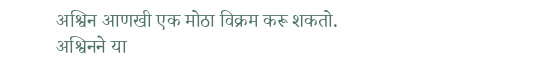अश्विन आणखी एक मोठा विक्रम करू शकतो. अश्विनने या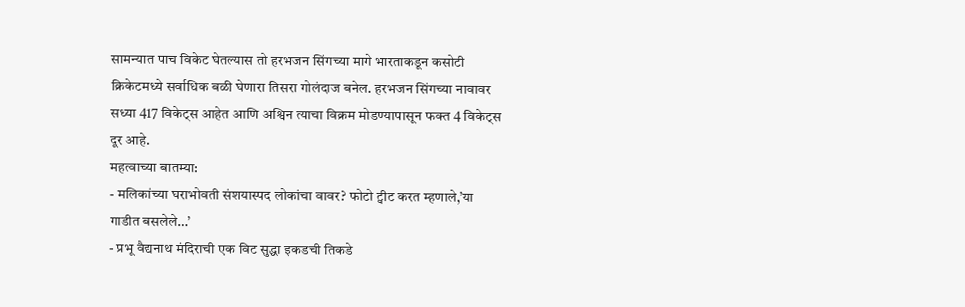सामन्यात पाच विकेट घेतल्यास तो हरभजन सिंगच्या मागे भारताकडून कसोटी क्रिकेटमध्ये सर्वाधिक बळी घेणारा तिसरा गोलंदाज बनेल. हरभजन सिंगच्या नावावर सध्या 417 विकेट्स आहेत आणि अश्विन त्याचा विक्रम मोडण्यापासून फक्त 4 विकेट्स दूर आहे.
महत्वाच्या बातम्या:
- मलिकांच्या घराभोवती संशयास्पद लोकांचा वावर? फोटो ट्वीट करत म्हणाले,’या गाडीत बसलेले…’
- प्रभू वैद्यनाथ मंदिराची एक विट सुद्धा इकडची तिकडे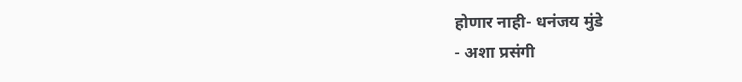होणार नाही- धनंजय मुंडे
- अशा प्रसंगी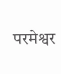परमेश्वर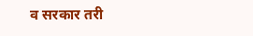व सरकार तरी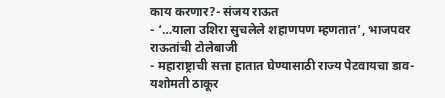काय करणार?- संजय राऊत
- ‘…याला उशिरा सुचलेले शहाणपण म्हणतात’, भाजपवर राऊतांची टोलेबाजी
- महाराष्ट्राची सत्ता हातात घेण्यासाठी राज्य पेटवायचा डाव- यशोमती ठाकूर